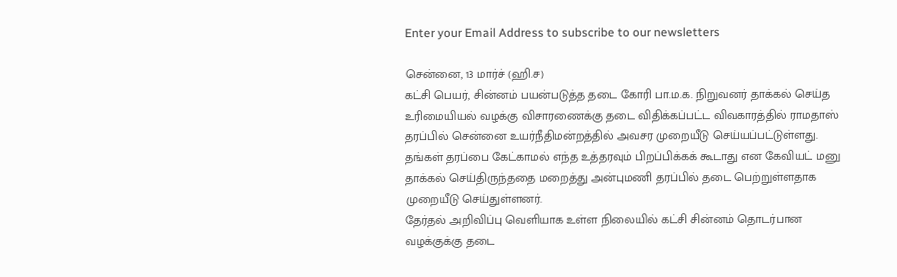Enter your Email Address to subscribe to our newsletters

சென்னை, 13 மார்ச் (ஹி.ச)
கட்சி பெயர், சின்னம் பயன்படுத்த தடை கோரி பா.ம.க. நிறுவனர் தாக்கல் செய்த உரிமையியல் வழக்கு விசாரணைக்கு தடை விதிக்கப்பட்ட விவகாரத்தில் ராமதாஸ் தரப்பில் சென்னை உயர்நீதிமன்றத்தில் அவசர முறையீடு செய்யப்பட்டுள்ளது.
தங்கள் தரப்பை கேட்காமல் எந்த உத்தரவும் பிறப்பிக்கக் கூடாது என கேவியட் மனு தாக்கல் செய்திருந்ததை மறைத்து அன்புமணி தரப்பில் தடை பெற்றுள்ளதாக முறையீடு செய்துள்ளனர்.
தேர்தல் அறிவிப்பு வெளியாக உள்ள நிலையில் கட்சி சின்னம் தொடர்பான வழக்குக்கு தடை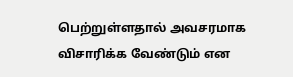பெற்றுள்ளதால் அவசரமாக விசாரிக்க வேண்டும் என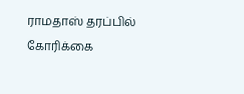ராமதாஸ் தரப்பில் கோரிக்கை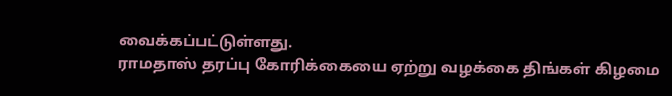வைக்கப்பட்டுள்ளது.
ராமதாஸ் தரப்பு கோரிக்கையை ஏற்று வழக்கை திங்கள் கிழமை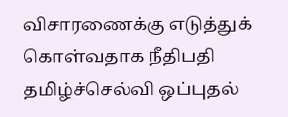விசாரணைக்கு எடுத்துக் கொள்வதாக நீதிபதி தமிழ்ச்செல்வி ஒப்புதல்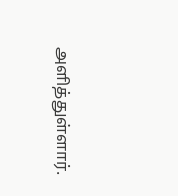அளித்துள்ளார்.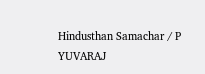Hindusthan Samachar / P YUVARAJ